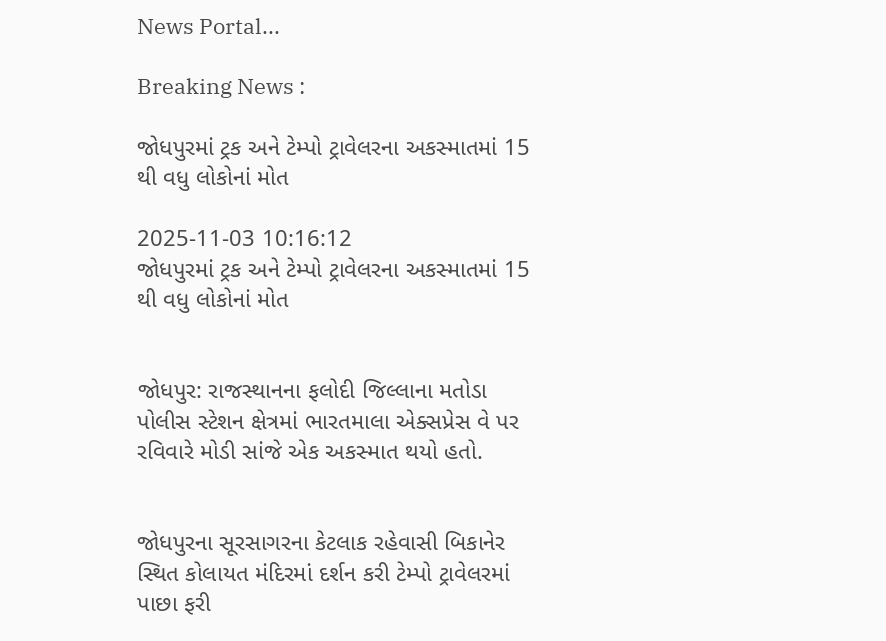News Portal...

Breaking News :

જોધપુરમાં ટ્રક અને ટેમ્પો ટ્રાવેલરના અકસ્માતમાં 15 થી વધુ લોકોનાં મોત

2025-11-03 10:16:12
જોધપુરમાં ટ્રક અને ટેમ્પો ટ્રાવેલરના અકસ્માતમાં 15 થી વધુ લોકોનાં મોત


જોધપુર: રાજસ્થાનના ફલોદી જિલ્લાના મતોડા પોલીસ સ્ટેશન ક્ષેત્રમાં ભારતમાલા એક્સપ્રેસ વે પર રવિવારે મોડી સાંજે એક અકસ્માત થયો હતો.


જોધપુરના સૂરસાગરના કેટલાક રહેવાસી બિકાનેર સ્થિત કોલાયત મંદિરમાં દર્શન કરી ટેમ્પો ટ્રાવેલરમાં પાછા ફરી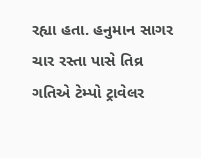રહ્યા હતા. હનુમાન સાગર ચાર રસ્તા પાસે તિવ્ર ગતિએ ટેમ્પો ટ્રાવેલર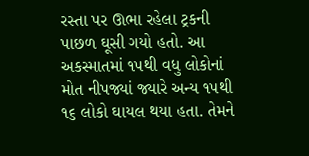રસ્તા પર ઊભા રહેલા ટ્રકની પાછળ ઘૂસી ગયો હતો. આ અકસ્માતમાં ૧૫થી વધુ લોકોનાં મોત નીપજ્યાં જ્યારે અન્ય ૧૫થી ૧૬ લોકો ઘાયલ થયા હતા. તેમને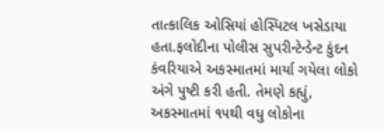તાત્કાલિક ઓસિયાં હોસ્પિટલ ખસેડાયા હતા.ફલોદીના પોલીસ સુપરીન્ટેન્ડેન્ટ કુંદન કંવરિયાએ અકસ્માતમાં માર્યા ગયેલા લોકો અંગે પુષ્ટી કરી હતી. તેમણે કહ્યું, અકસ્માતમાં ૧૫થી વધુ લોકોના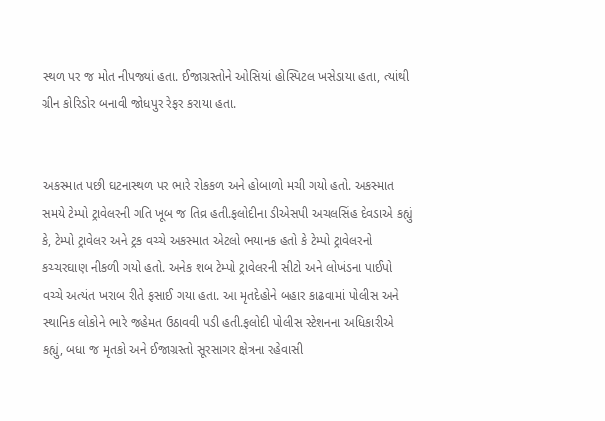સ્થળ પર જ મોત નીપજ્યાં હતા. ઈજાગ્રસ્તોને ઓસિયાં હોસ્પિટલ ખસેડાયા હતા, ત્યાંથી ગ્રીન કોરિડોર બનાવી જોધપુર રેફર કરાયા હતા.


અકસ્માત પછી ઘટનાસ્થળ પર ભારે રોકકળ અને હોબાળો મચી ગયો હતો. અકસ્માત સમયે ટેમ્પો ટ્રાવેલરની ગતિ ખૂબ જ તિવ્ર હતી.ફલોદીના ડીએસપી અચલસિંહ દેવડાએ કહ્યું કે, ટેમ્પો ટ્રાવેલર અને ટ્રક વચ્ચે અકસ્માત એટલો ભયાનક હતો કે ટેમ્પો ટ્રાવેલરનો કચ્ચરઘાણ નીકળી ગયો હતો. અનેક શબ ટેમ્પો ટ્રાવેલરની સીટો અને લોખંડના પાઈપો વચ્ચે અત્યંત ખરાબ રીતે ફસાઈ ગયા હતા. આ મૃતદેહોને બહાર કાઢવામાં પોલીસ અને સ્થાનિક લોકોને ભારે જહેમત ઉઠાવવી પડી હતી.ફલોદી પોલીસ સ્ટેશનના અધિકારીએ કહ્યું, બધા જ મૃતકો અને ઈજાગ્રસ્તો સૂરસાગર ક્ષેત્રના રહેવાસી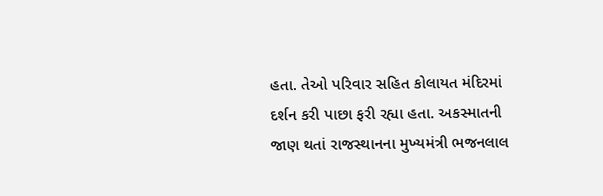હતા. તેઓ પરિવાર સહિત કોલાયત મંદિરમાં દર્શન કરી પાછા ફરી રહ્યા હતા. અકસ્માતની જાણ થતાં રાજસ્થાનના મુખ્યમંત્રી ભજનલાલ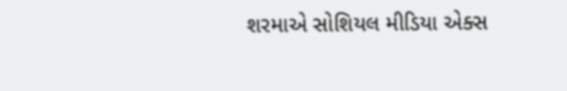શરમાએ સોશિયલ મીડિયા એક્સ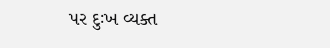પર દુઃખ વ્યક્ત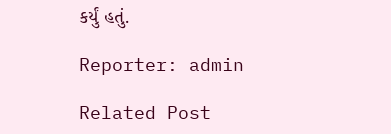કર્યું હતું.

Reporter: admin

Related Post